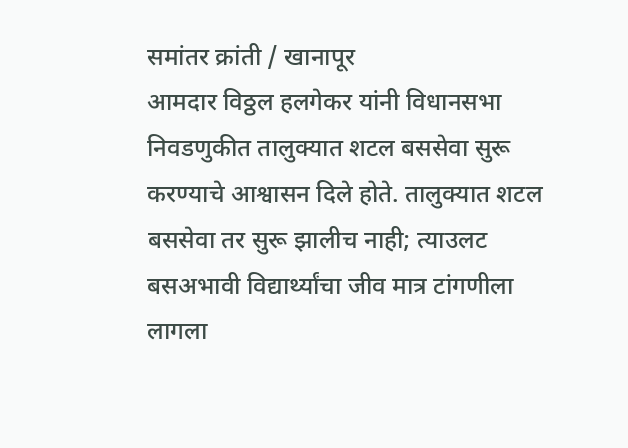समांतर क्रांती / खानापूर
आमदार विठ्ठल हलगेकर यांनी विधानसभा निवडणुकीत तालुक्यात शटल बससेवा सुरू करण्याचे आश्वासन दिले होते. तालुक्यात शटल बससेवा तर सुरू झालीच नाही; त्याउलट बसअभावी विद्यार्थ्यांचा जीव मात्र टांगणीला लागला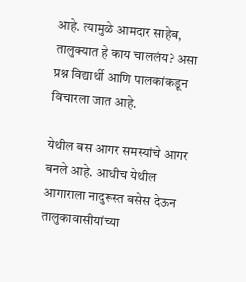आहे. त्यामुळे आमदार साहेब, तालुक्यात हे काय चाललंय? असा प्रश्न विद्यार्थी आणि पालकांकडून विचारला जात आहे.

येथील बस आगर समस्यांचे आगर बनले आहे. आधीच येथील आगाराला नादुरूस्त बसेस देऊन तालुकावासीयांच्या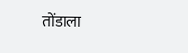तोंडाला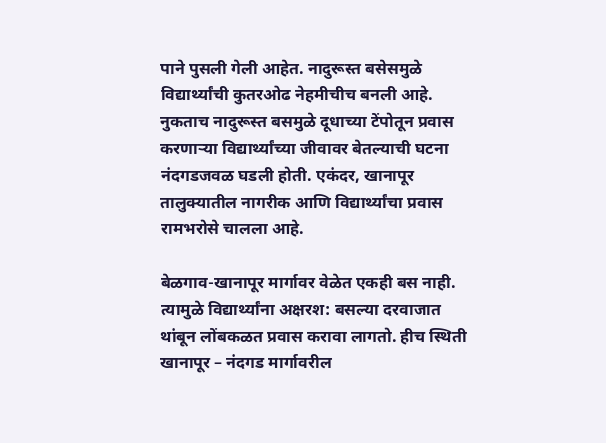पाने पुसली गेली आहेत. नादुरूस्त बसेसमुळे विद्यार्थ्यांची कुतरओढ नेहमीचीच बनली आहे. नुकताच नादुरूस्त बसमुळे दूधाच्या टेंपोतून प्रवास करणाऱ्या विद्यार्थ्यांच्या जीवावर बेतल्याची घटना नंदगडजवळ घडली होती. एकंदर, खानापूर तालुक्यातील नागरीक आणि विद्यार्थ्यांचा प्रवास रामभरोसे चालला आहे.

बेळगाव-खानापूर मार्गावर वेळेत एकही बस नाही. त्यामुळे विद्यार्थ्यांना अक्षरश: बसल्या दरवाजात थांबून लोंबकळत प्रवास करावा लागतो. हीच स्थिती खानापूर – नंदगड मार्गावरील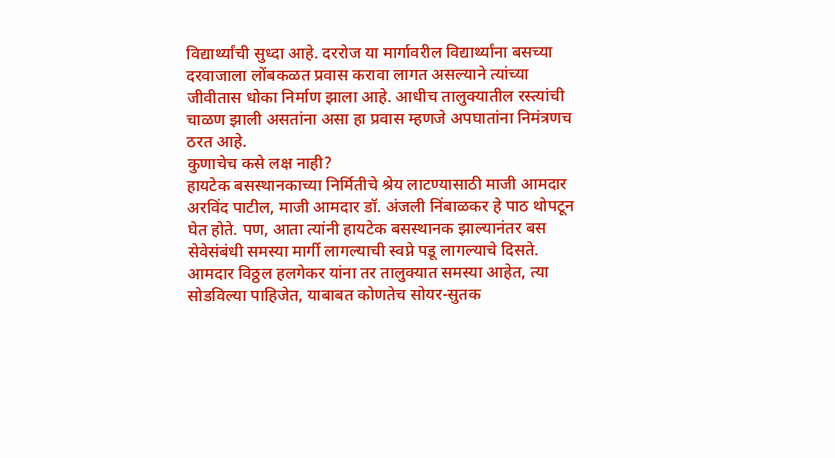विद्यार्थ्यांची सुध्दा आहे. दररोज या मार्गावरील विद्यार्थ्यांना बसच्या दरवाजाला लोंबकळत प्रवास करावा लागत असल्याने त्यांच्या जीवीतास धोका निर्माण झाला आहे. आधीच तालुक्यातील रस्त्यांची चाळण झाली असतांना असा हा प्रवास म्हणजे अपघातांना निमंत्रणच ठरत आहे.
कुणाचेच कसे लक्ष नाही?
हायटेक बसस्थानकाच्या निर्मितीचे श्रेय लाटण्यासाठी माजी आमदार अरविंद पाटील, माजी आमदार डॉ. अंजली निंबाळकर हे पाठ थोपटून घेत होते. पण, आता त्यांनी हायटेक बसस्थानक झाल्यानंतर बस सेवेसंबंधी समस्या मार्गी लागल्याची स्वप्ने पडू लागल्याचे दिसते. आमदार विठ्ठल हलगेकर यांना तर तालुक्यात समस्या आहेत, त्या सोडविल्या पाहिजेत, याबाबत कोणतेच सोयर-सुतक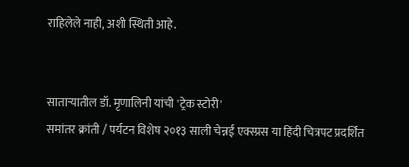राहिलेले नाही, अशी स्थिती आहे.


साताऱ्यातील डॉ. मृणालिनी यांची 'ट्रेक स्टोरी'
समांतर क्रांती / पर्यटन विशेष २०१३ साली चेन्नई एक्स्प्रस या हिंदी चित्रपट प्रदर्शित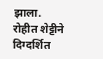झाला. रोहीत शेट्टीने दिग्दर्शित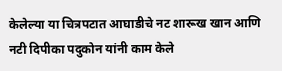केलेल्या या चित्रपटात आघाडीचे नट शारूख खान आणि नटी दिपीका पदुकोन यांनी काम केले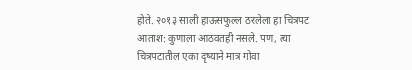होते. २०१३ साली हाऊसफुल्ल ठरलेला हा चित्रपट आताश: कुणाला आठवतही नसले. पण, त्या चित्रपटातील एका दृष्याने मात्र गोवा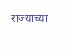राज्याच्या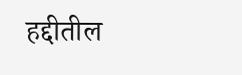हद्दीतील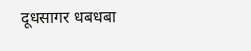दूधसागर धबधबा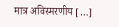मात्र अविस्मरणीय […]